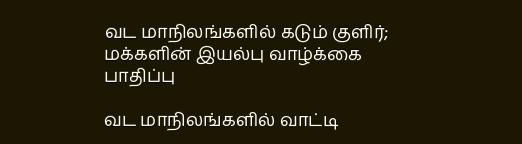வட மாநிலங்களில் கடும் குளிர்; மக்களின் இயல்பு வாழ்க்கை பாதிப்பு

வட மாநிலங்களில் வாட்டி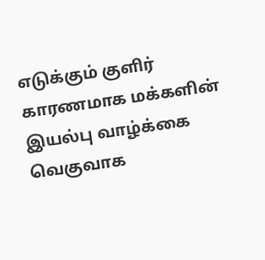எடுக்கும் குளிர் காரணமாக மக்களின் இயல்பு வாழ்க்கை வெகுவாக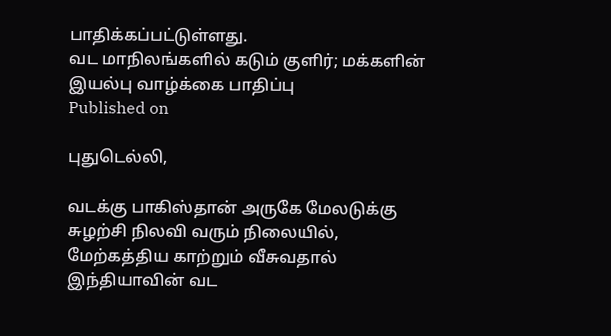பாதிக்கப்பட்டுள்ளது.
வட மாநிலங்களில் கடும் குளிர்; மக்களின் இயல்பு வாழ்க்கை பாதிப்பு
Published on

புதுடெல்லி,

வடக்கு பாகிஸ்தான் அருகே மேலடுக்கு சுழற்சி நிலவி வரும் நிலையில், மேற்கத்திய காற்றும் வீசுவதால் இந்தியாவின் வட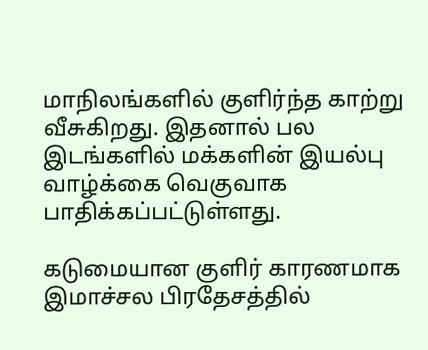மாநிலங்களில் குளிர்ந்த காற்று வீசுகிறது. இதனால் பல இடங்களில் மக்களின் இயல்பு வாழ்க்கை வெகுவாக பாதிக்கப்பட்டுள்ளது.

கடுமையான குளிர் காரணமாக இமாச்சல பிரதேசத்தில்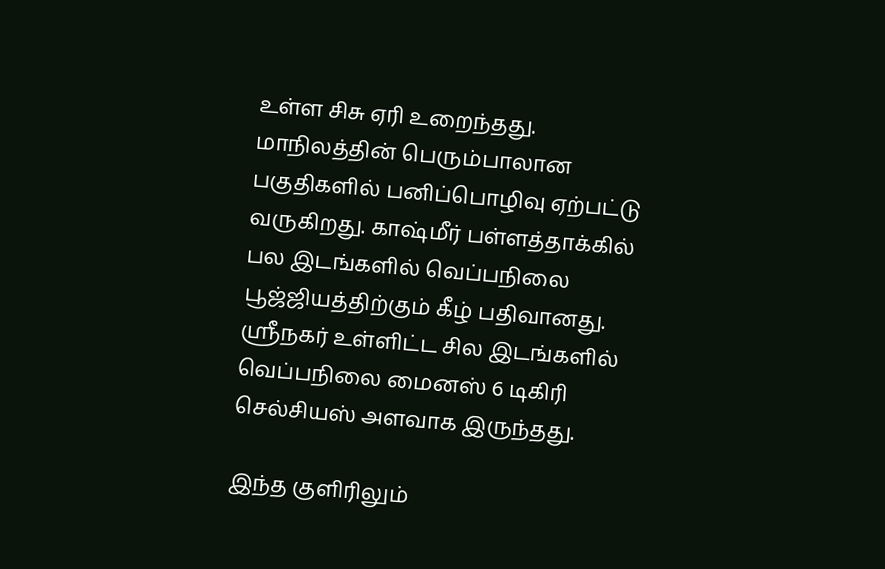உள்ள சிசு ஏரி உறைந்தது. மாநிலத்தின் பெரும்பாலான பகுதிகளில் பனிப்பொழிவு ஏற்பட்டு வருகிறது. காஷ்மீர் பள்ளத்தாக்கில் பல இடங்களில் வெப்பநிலை பூஜ்ஜியத்திற்கும் கீழ் பதிவானது. ஸ்ரீநகர் உள்ளிட்ட சில இடங்களில் வெப்பநிலை மைனஸ் 6 டிகிரி செல்சியஸ் அளவாக இருந்தது.

இந்த குளிரிலும்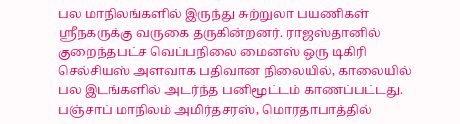பல மாநிலங்களில் இருந்து சுற்றுலா பயணிகள் ஸ்ரீநகருக்கு வருகை தருகின்றனர். ராஜஸ்தானில் குறைந்தபட்ச வெப்பநிலை மைனஸ் ஒரு டிகிரி செல்சியஸ் அளவாக பதிவான நிலையில், காலையில் பல இடங்களில் அடர்ந்த பனிமூட்டம் காணப்பட்டது. பஞ்சாப் மாநிலம் அமிர்தசரஸ், மொரதாபாத்தில்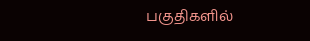பகுதிகளில்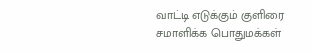வாட்டி எடுக்கும் குளிரை சமாளிக்க பொதுமக்கள்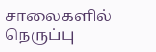சாலைகளில் நெருப்பு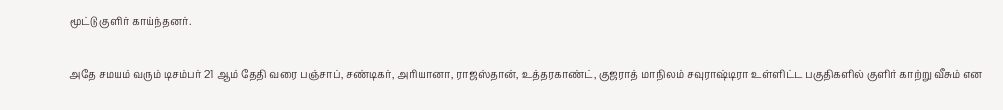மூட்டு குளிர் காய்ந்தனர்.

அதே சமயம் வரும் டிசம்பர் 21 ஆம் தேதி வரை பஞ்சாப், சண்டிகர், அரியானா, ராஜஸ்தான், உத்தரகாண்ட், குஜராத் மாநிலம் சவுராஷ்டிரா உள்ளிட்ட பகுதிகளில் குளிர் காற்று வீசும் என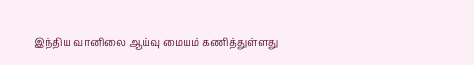இந்திய வானிலை ஆய்வு மையம் கணித்துள்ளது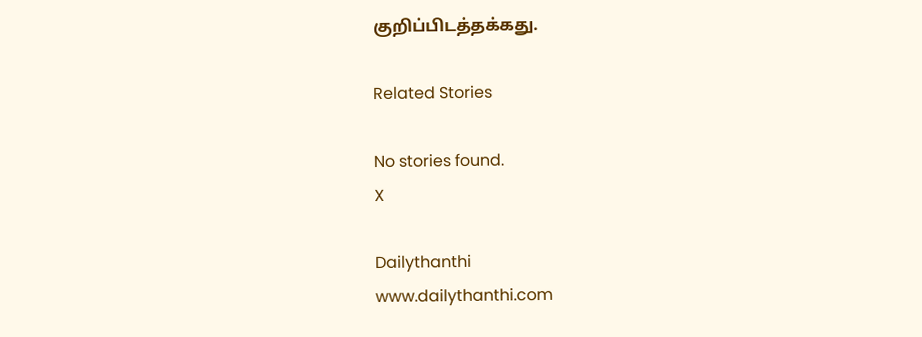குறிப்பிடத்தக்கது.

Related Stories

No stories found.
X

Dailythanthi
www.dailythanthi.com